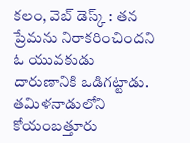కలం, వెబ్ డెస్క్ : తన ప్రేమను నిరాకరించిందని ఓ యువకుడు దారుణానికి ఒడిగట్టాడు. తమిళనాడులోని కోయంబత్తూరు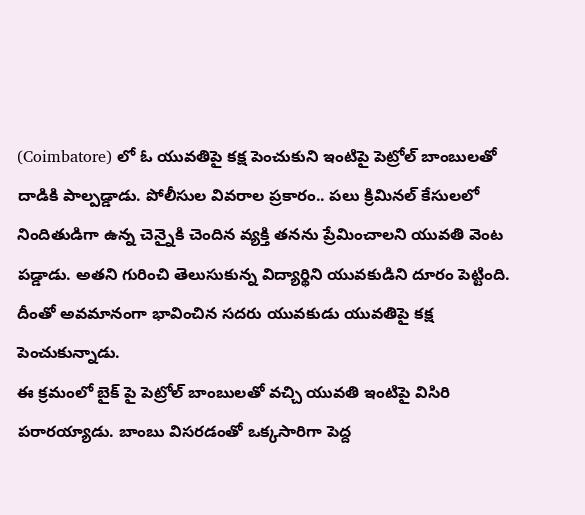(Coimbatore) లో ఓ యువతిపై కక్ష పెంచుకుని ఇంటిపై పెట్రోల్ బాంబులతో దాడికి పాల్పడ్డాడు. పోలీసుల వివరాల ప్రకారం.. పలు క్రిమినల్ కేసులలో నిందితుడిగా ఉన్న చెన్నైకి చెందిన వ్యక్తి తనను ప్రేమించాలని యువతి వెంట పడ్డాడు. అతని గురించి తెలుసుకున్న విద్యార్థిని యువకుడిని దూరం పెట్టింది. దీంతో అవమానంగా భావించిన సదరు యువకుడు యువతిపై కక్ష పెంచుకున్నాడు.
ఈ క్రమంలో బైక్ పై పెట్రోల్ బాంబులతో వచ్చి యువతి ఇంటిపై విసిరి పరారయ్యాడు. బాంబు విసరడంతో ఒక్కసారిగా పెద్ద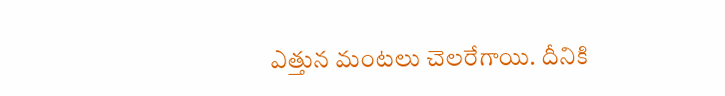ఎత్తున మంటలు చెలరేగాయి. దీనికి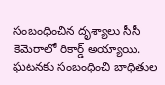సంబంధించిన దృశ్యాలు సీసీ కెమెరాలో రికార్డ్ అయ్యాయి. ఘటనకు సంబంధించి బాధితుల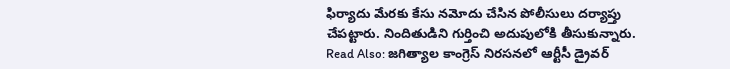ఫిర్యాదు మేరకు కేసు నమోదు చేసిన పోలీసులు దర్యాప్తు చేపట్టారు. నిందితుడిని గుర్తించి అదుపులోకి తీసుకున్నారు.
Read Also: జగిత్యాల కాంగ్రెస్ నిరసనలో ఆర్టీసీ డ్రైవర్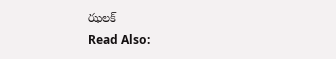ఝలక్
Read Also: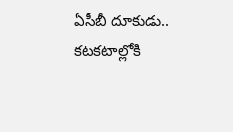ఏసీబీ దూకుడు.. కటకటాల్లోకి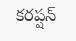కరప్షన్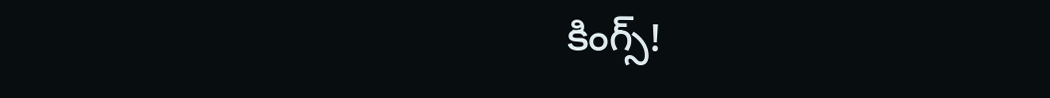కింగ్స్!